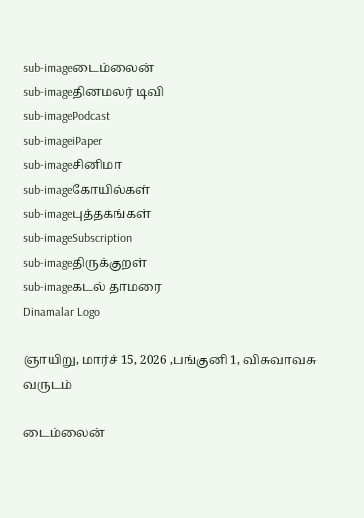sub-imageடைம்லைன்
sub-imageதினமலர் டிவி
sub-imagePodcast
sub-imageiPaper
sub-imageசினிமா
sub-imageகோயில்கள்
sub-imageபுத்தகங்கள்
sub-imageSubscription
sub-imageதிருக்குறள்
sub-imageகடல் தாமரை
Dinamalar Logo

ஞாயிறு, மார்ச் 15, 2026 ,பங்குனி 1, விசுவாவசு வருடம்

டைம்லைன்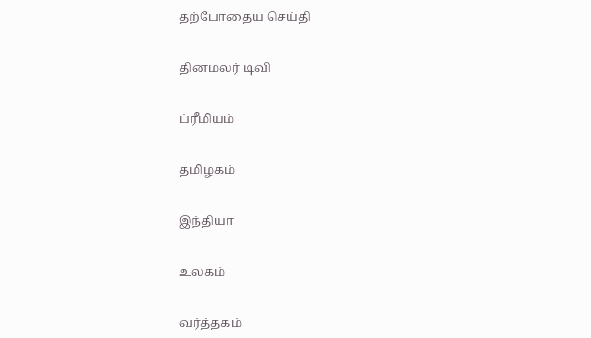தற்போதைய செய்தி


தினமலர் டிவி


ப்ரீமியம்


தமிழகம்


இந்தியா


உலகம்


வர்த்தகம்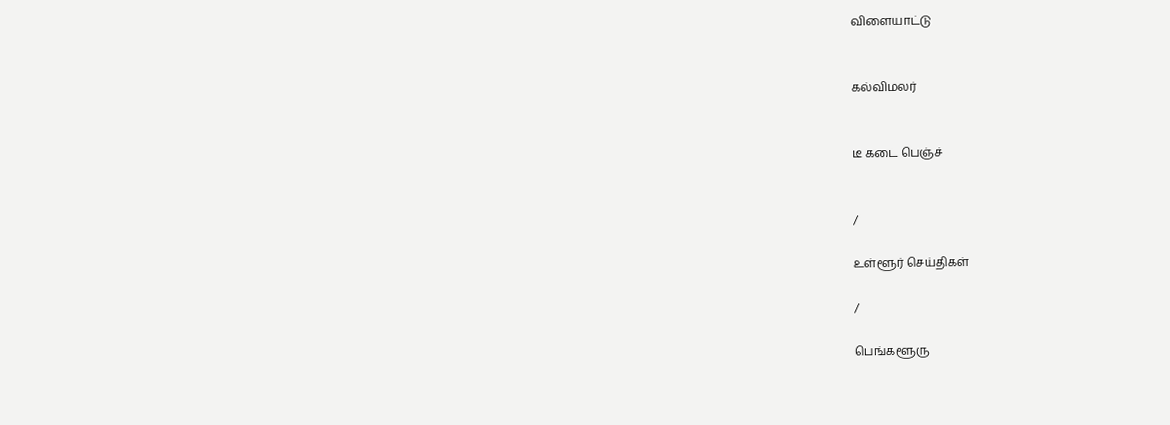விளையாட்டு


கல்விமலர்


டீ கடை பெஞ்ச்


/

உள்ளூர் செய்திகள்

/

பெங்களூரு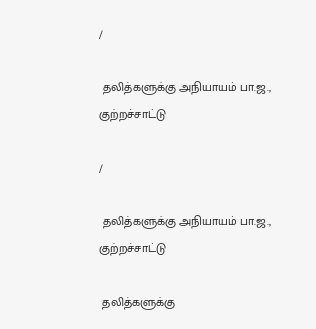/

 தலித்களுக்கு அநியாயம் பா.ஜ., குற்றச்சாட்டு

/

 தலித்களுக்கு அநியாயம் பா.ஜ., குற்றச்சாட்டு

 தலித்களுக்கு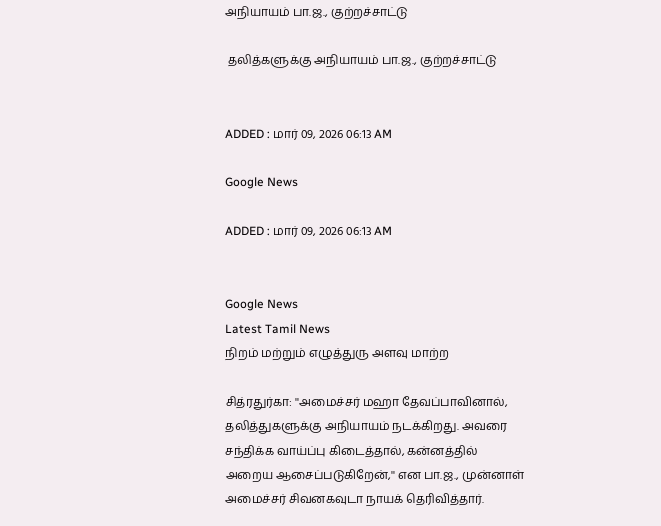அநியாயம் பா.ஜ., குற்றச்சாட்டு

 தலித்களுக்கு அநியாயம் பா.ஜ., குற்றச்சாட்டு


ADDED : மார் 09, 2026 06:13 AM

Google News

ADDED : மார் 09, 2026 06:13 AM


Google News
Latest Tamil News
நிறம் மற்றும் எழுத்துரு அளவு மாற்ற

சித்ரதுர்கா: ''அமைச்சர் மஹா தேவப்பாவினால், தலித்துகளுக்கு அநியாயம் நடக்கிறது. அவரை சந்திக்க வாய்ப்பு கிடைத்தால், கன்னத்தில் அறைய ஆசைப்படுகிறேன்,'' என பா.ஜ., முன்னாள் அமைச்சர் சிவனகவுடா நாயக் தெரிவித்தார்.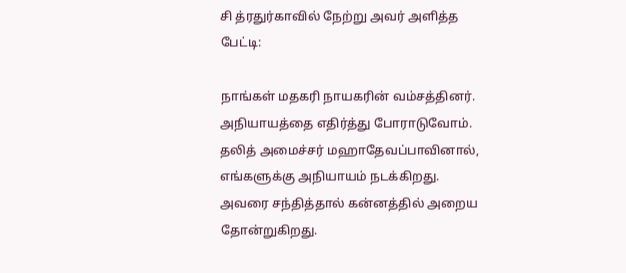சி த்ரதுர்காவில் நேற்று அவர் அளித்த பேட்டி:

நாங்கள் மதகரி நாயகரின் வம்சத்தினர். அநியாயத்தை எதிர்த்து போராடுவோம். தலித் அமைச்சர் மஹாதேவப்பாவினால், எங்களுக்கு அநியாயம் நடக்கிறது. அவரை சந்தித்தால் கன்னத்தில் அறைய தோன்றுகிறது.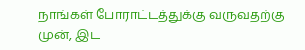நாங்கள் போராட்டத்துக்கு வருவதற்கு முன், இட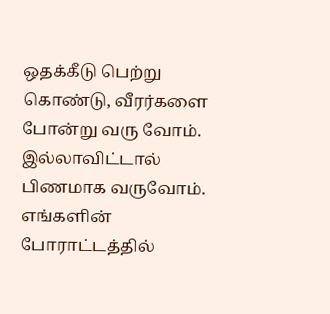ஒதக்கீடு பெற்று கொண்டு, வீரர்களை போன்று வரு வோம். இல்லாவிட்டால் பிணமாக வருவோம். எங்களின் போராட்டத்தில்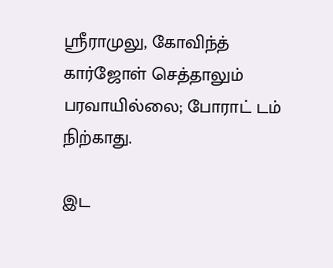ஸ்ரீராமுலு, கோவிந்த் கார்ஜோள் செத்தாலும் பரவாயில்லை; போராட் டம் நிற்காது.

இட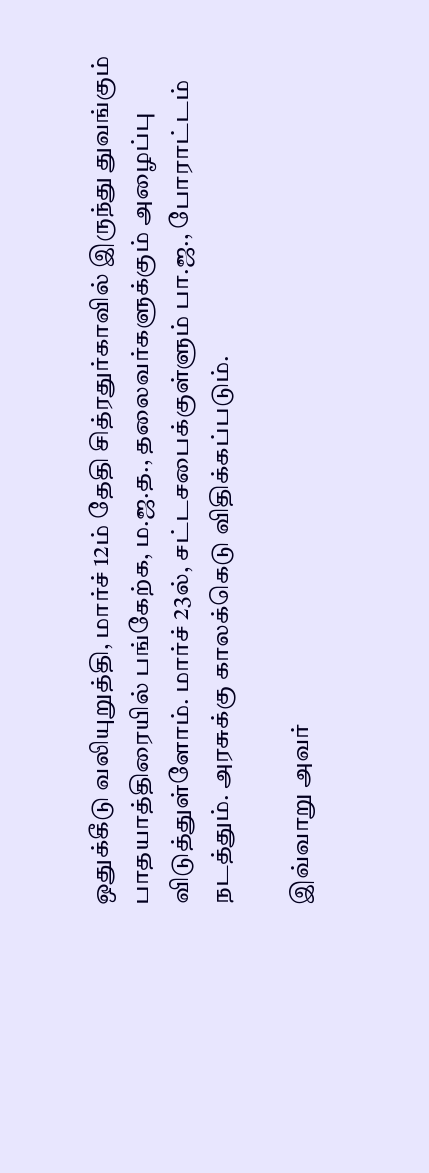ஒதுக்கீடு வலியுறுத்தி, மார்ச் 12ம் தேதி சித்ரதுர்காவில் இருந்து துவங்கும் பாதயாத்திரையில் பங்கேற்க, ம.ஜ.த., தலைவர்களுக்கும் அழைப்பு விடுத்துள்ளோம். மார்ச் 23ல், சட்டசபைக்குள்ளும் பா.ஜ., போராட்டம் நடத்தும். அரசுக்கு காலக்கெடு விதிக்கப்படும்.

இவ்வாறு அவர்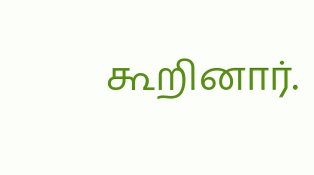கூறினார்.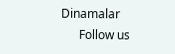Dinamalar
      Follow us